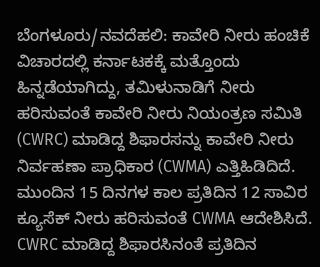ಬೆಂಗಳೂರು/ನವದೆಹಲಿ: ಕಾವೇರಿ ನೀರು ಹಂಚಿಕೆ ವಿಚಾರದಲ್ಲಿ ಕರ್ನಾಟಕಕ್ಕೆ ಮತ್ತೊಂದು ಹಿನ್ನಡೆಯಾಗಿದ್ದು, ತಮಿಳುನಾಡಿಗೆ ನೀರು ಹರಿಸುವಂತೆ ಕಾವೇರಿ ನೀರು ನಿಯಂತ್ರಣ ಸಮಿತಿ (CWRC) ಮಾಡಿದ್ದ ಶಿಫಾರಸನ್ನು ಕಾವೇರಿ ನೀರು ನಿರ್ವಹಣಾ ಪ್ರಾಧಿಕಾರ (CWMA) ಎತ್ತಿಹಿಡಿದಿದೆ. ಮುಂದಿನ 15 ದಿನಗಳ ಕಾಲ ಪ್ರತಿದಿನ 12 ಸಾವಿರ ಕ್ಯೂಸೆಕ್ ನೀರು ಹರಿಸುವಂತೆ CWMA ಆದೇಶಿಸಿದೆ.
CWRC ಮಾಡಿದ್ದ ಶಿಫಾರಸಿನಂತೆ ಪ್ರತಿದಿನ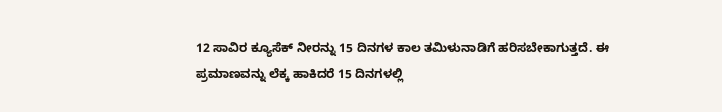12 ಸಾವಿರ ಕ್ಯೂಸೆಕ್ ನೀರನ್ನು 15 ದಿನಗಳ ಕಾಲ ತಮಿಳುನಾಡಿಗೆ ಹರಿಸಬೇಕಾಗುತ್ತದೆ. ಈ ಪ್ರಮಾಣವನ್ನು ಲೆಕ್ಕ ಹಾಕಿದರೆ 15 ದಿನಗಳಲ್ಲಿ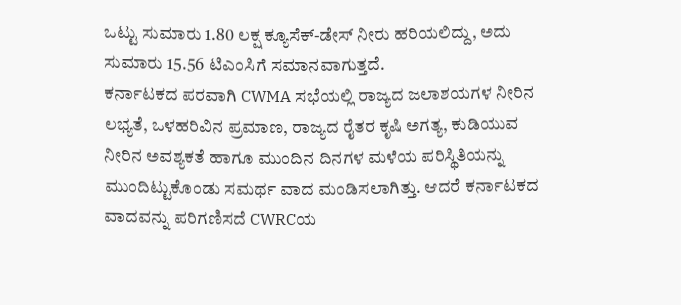ಒಟ್ಟು ಸುಮಾರು 1.80 ಲಕ್ಷ ಕ್ಯೂಸೆಕ್-ಡೇಸ್ ನೀರು ಹರಿಯಲಿದ್ದು, ಅದು ಸುಮಾರು 15.56 ಟಿಎಂಸಿಗೆ ಸಮಾನವಾಗುತ್ತದೆ.
ಕರ್ನಾಟಕದ ಪರವಾಗಿ CWMA ಸಭೆಯಲ್ಲಿ ರಾಜ್ಯದ ಜಲಾಶಯಗಳ ನೀರಿನ ಲಭ್ಯತೆ, ಒಳಹರಿವಿನ ಪ್ರಮಾಣ, ರಾಜ್ಯದ ರೈತರ ಕೃಷಿ ಅಗತ್ಯ, ಕುಡಿಯುವ ನೀರಿನ ಅವಶ್ಯಕತೆ ಹಾಗೂ ಮುಂದಿನ ದಿನಗಳ ಮಳೆಯ ಪರಿಸ್ಥಿತಿಯನ್ನು ಮುಂದಿಟ್ಟುಕೊಂಡು ಸಮರ್ಥ ವಾದ ಮಂಡಿಸಲಾಗಿತ್ತು. ಆದರೆ ಕರ್ನಾಟಕದ ವಾದವನ್ನು ಪರಿಗಣಿಸದೆ CWRCಯ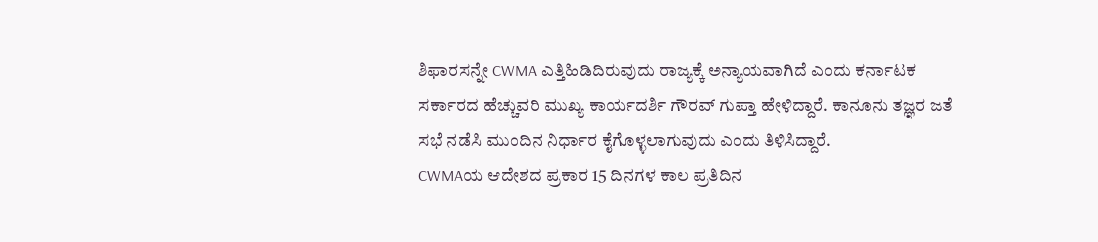ಶಿಫಾರಸನ್ನೇ CWMA ಎತ್ತಿಹಿಡಿದಿರುವುದು ರಾಜ್ಯಕ್ಕೆ ಅನ್ಯಾಯವಾಗಿದೆ ಎಂದು ಕರ್ನಾಟಕ ಸರ್ಕಾರದ ಹೆಚ್ಚುವರಿ ಮುಖ್ಯ ಕಾರ್ಯದರ್ಶಿ ಗೌರವ್ ಗುಪ್ತಾ ಹೇಳಿದ್ದಾರೆ. ಕಾನೂನು ತಜ್ಞರ ಜತೆ ಸಭೆ ನಡೆಸಿ ಮುಂದಿನ ನಿರ್ಧಾರ ಕೈಗೊಳ್ಳಲಾಗುವುದು ಎಂದು ತಿಳಿಸಿದ್ದಾರೆ.
CWMAಯ ಆದೇಶದ ಪ್ರಕಾರ 15 ದಿನಗಳ ಕಾಲ ಪ್ರತಿದಿನ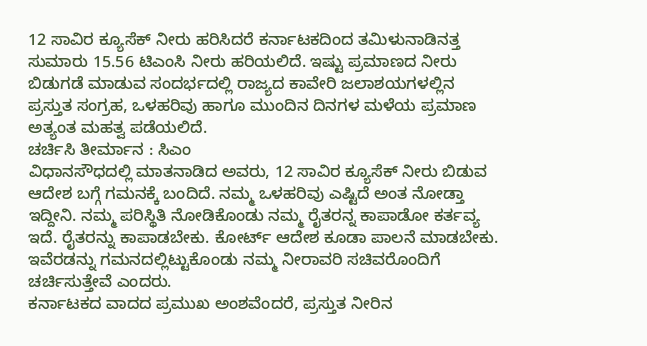12 ಸಾವಿರ ಕ್ಯೂಸೆಕ್ ನೀರು ಹರಿಸಿದರೆ ಕರ್ನಾಟಕದಿಂದ ತಮಿಳುನಾಡಿನತ್ತ ಸುಮಾರು 15.56 ಟಿಎಂಸಿ ನೀರು ಹರಿಯಲಿದೆ. ಇಷ್ಟು ಪ್ರಮಾಣದ ನೀರು ಬಿಡುಗಡೆ ಮಾಡುವ ಸಂದರ್ಭದಲ್ಲಿ ರಾಜ್ಯದ ಕಾವೇರಿ ಜಲಾಶಯಗಳಲ್ಲಿನ ಪ್ರಸ್ತುತ ಸಂಗ್ರಹ, ಒಳಹರಿವು ಹಾಗೂ ಮುಂದಿನ ದಿನಗಳ ಮಳೆಯ ಪ್ರಮಾಣ ಅತ್ಯಂತ ಮಹತ್ವ ಪಡೆಯಲಿದೆ.
ಚರ್ಚಿಸಿ ತೀರ್ಮಾನ : ಸಿಎಂ
ವಿಧಾನಸೌಧದಲ್ಲಿ ಮಾತನಾಡಿದ ಅವರು, 12 ಸಾವಿರ ಕ್ಯೂಸೆಕ್ ನೀರು ಬಿಡುವ ಆದೇಶ ಬಗ್ಗೆ ಗಮನಕ್ಕೆ ಬಂದಿದೆ. ನಮ್ಮ ಒಳಹರಿವು ಎಷ್ಟಿದೆ ಅಂತ ನೋಡ್ತಾ ಇದ್ದೀನಿ. ನಮ್ಮ ಪರಿಸ್ಥಿತಿ ನೋಡಿಕೊಂಡು ನಮ್ಮ ರೈತರನ್ನ ಕಾಪಾಡೋ ಕರ್ತವ್ಯ ಇದೆ. ರೈತರನ್ನು ಕಾಪಾಡಬೇಕು. ಕೋರ್ಟ್ ಆದೇಶ ಕೂಡಾ ಪಾಲನೆ ಮಾಡಬೇಕು. ಇವೆರಡನ್ನು ಗಮನದಲ್ಲಿಟ್ಟುಕೊಂಡು ನಮ್ಮ ನೀರಾವರಿ ಸಚಿವರೊಂದಿಗೆ ಚರ್ಚಿಸುತ್ತೇವೆ ಎಂದರು.
ಕರ್ನಾಟಕದ ವಾದದ ಪ್ರಮುಖ ಅಂಶವೆಂದರೆ, ಪ್ರಸ್ತುತ ನೀರಿನ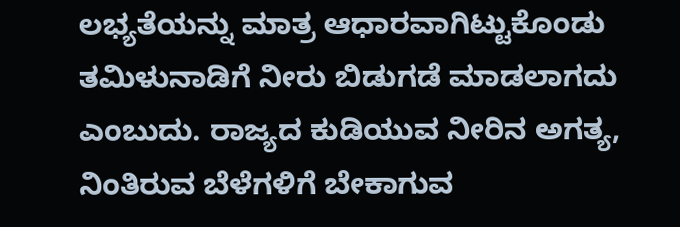ಲಭ್ಯತೆಯನ್ನು ಮಾತ್ರ ಆಧಾರವಾಗಿಟ್ಟುಕೊಂಡು ತಮಿಳುನಾಡಿಗೆ ನೀರು ಬಿಡುಗಡೆ ಮಾಡಲಾಗದು ಎಂಬುದು. ರಾಜ್ಯದ ಕುಡಿಯುವ ನೀರಿನ ಅಗತ್ಯ, ನಿಂತಿರುವ ಬೆಳೆಗಳಿಗೆ ಬೇಕಾಗುವ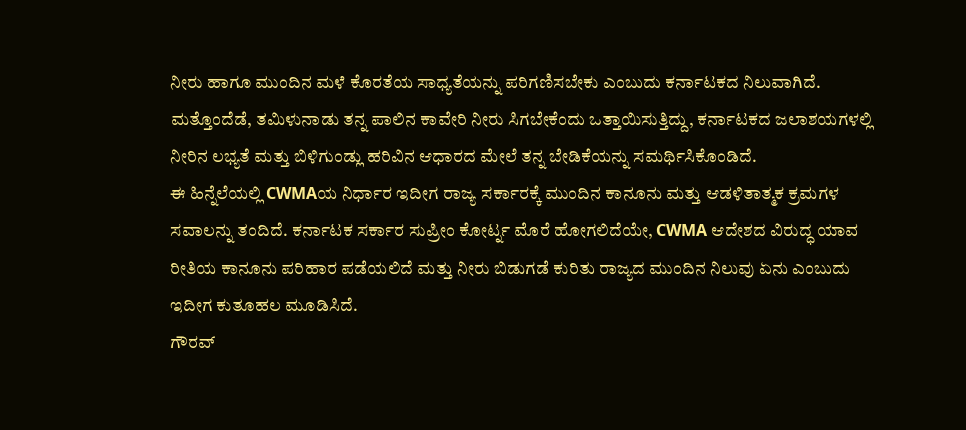ನೀರು ಹಾಗೂ ಮುಂದಿನ ಮಳೆ ಕೊರತೆಯ ಸಾಧ್ಯತೆಯನ್ನು ಪರಿಗಣಿಸಬೇಕು ಎಂಬುದು ಕರ್ನಾಟಕದ ನಿಲುವಾಗಿದೆ.
ಮತ್ತೊಂದೆಡೆ, ತಮಿಳುನಾಡು ತನ್ನ ಪಾಲಿನ ಕಾವೇರಿ ನೀರು ಸಿಗಬೇಕೆಂದು ಒತ್ತಾಯಿಸುತ್ತಿದ್ದು, ಕರ್ನಾಟಕದ ಜಲಾಶಯಗಳಲ್ಲಿ ನೀರಿನ ಲಭ್ಯತೆ ಮತ್ತು ಬಿಳಿಗುಂಡ್ಲು ಹರಿವಿನ ಆಧಾರದ ಮೇಲೆ ತನ್ನ ಬೇಡಿಕೆಯನ್ನು ಸಮರ್ಥಿಸಿಕೊಂಡಿದೆ.
ಈ ಹಿನ್ನೆಲೆಯಲ್ಲಿ CWMAಯ ನಿರ್ಧಾರ ಇದೀಗ ರಾಜ್ಯ ಸರ್ಕಾರಕ್ಕೆ ಮುಂದಿನ ಕಾನೂನು ಮತ್ತು ಆಡಳಿತಾತ್ಮಕ ಕ್ರಮಗಳ ಸವಾಲನ್ನು ತಂದಿದೆ. ಕರ್ನಾಟಕ ಸರ್ಕಾರ ಸುಪ್ರೀಂ ಕೋರ್ಟ್ನ ಮೊರೆ ಹೋಗಲಿದೆಯೇ, CWMA ಆದೇಶದ ವಿರುದ್ಧ ಯಾವ ರೀತಿಯ ಕಾನೂನು ಪರಿಹಾರ ಪಡೆಯಲಿದೆ ಮತ್ತು ನೀರು ಬಿಡುಗಡೆ ಕುರಿತು ರಾಜ್ಯದ ಮುಂದಿನ ನಿಲುವು ಏನು ಎಂಬುದು ಇದೀಗ ಕುತೂಹಲ ಮೂಡಿಸಿದೆ.
ಗೌರವ್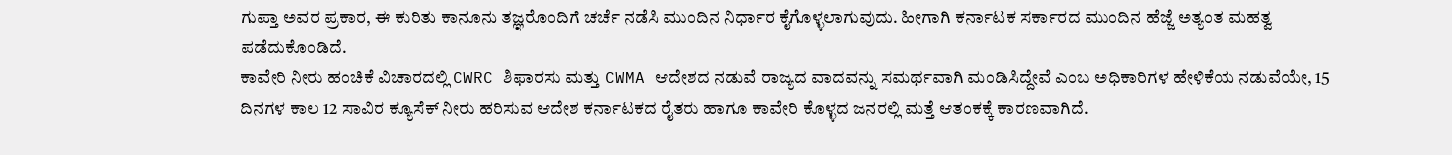ಗುಪ್ತಾ ಅವರ ಪ್ರಕಾರ, ಈ ಕುರಿತು ಕಾನೂನು ತಜ್ಞರೊಂದಿಗೆ ಚರ್ಚೆ ನಡೆಸಿ ಮುಂದಿನ ನಿರ್ಧಾರ ಕೈಗೊಳ್ಳಲಾಗುವುದು. ಹೀಗಾಗಿ ಕರ್ನಾಟಕ ಸರ್ಕಾರದ ಮುಂದಿನ ಹೆಜ್ಜೆ ಅತ್ಯಂತ ಮಹತ್ವ ಪಡೆದುಕೊಂಡಿದೆ.
ಕಾವೇರಿ ನೀರು ಹಂಚಿಕೆ ವಿಚಾರದಲ್ಲಿ CWRC ಶಿಫಾರಸು ಮತ್ತು CWMA ಆದೇಶದ ನಡುವೆ ರಾಜ್ಯದ ವಾದವನ್ನು ಸಮರ್ಥವಾಗಿ ಮಂಡಿಸಿದ್ದೇವೆ ಎಂಬ ಅಧಿಕಾರಿಗಳ ಹೇಳಿಕೆಯ ನಡುವೆಯೇ, 15 ದಿನಗಳ ಕಾಲ 12 ಸಾವಿರ ಕ್ಯೂಸೆಕ್ ನೀರು ಹರಿಸುವ ಆದೇಶ ಕರ್ನಾಟಕದ ರೈತರು ಹಾಗೂ ಕಾವೇರಿ ಕೊಳ್ಳದ ಜನರಲ್ಲಿ ಮತ್ತೆ ಆತಂಕಕ್ಕೆ ಕಾರಣವಾಗಿದೆ.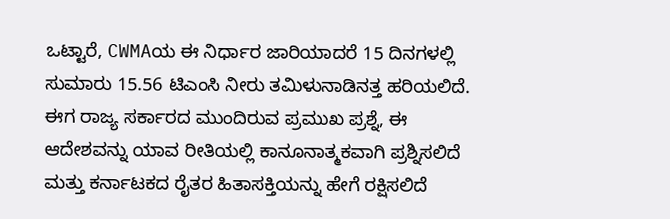ಒಟ್ಟಾರೆ, CWMAಯ ಈ ನಿರ್ಧಾರ ಜಾರಿಯಾದರೆ 15 ದಿನಗಳಲ್ಲಿ ಸುಮಾರು 15.56 ಟಿಎಂಸಿ ನೀರು ತಮಿಳುನಾಡಿನತ್ತ ಹರಿಯಲಿದೆ. ಈಗ ರಾಜ್ಯ ಸರ್ಕಾರದ ಮುಂದಿರುವ ಪ್ರಮುಖ ಪ್ರಶ್ನೆ, ಈ ಆದೇಶವನ್ನು ಯಾವ ರೀತಿಯಲ್ಲಿ ಕಾನೂನಾತ್ಮಕವಾಗಿ ಪ್ರಶ್ನಿಸಲಿದೆ ಮತ್ತು ಕರ್ನಾಟಕದ ರೈತರ ಹಿತಾಸಕ್ತಿಯನ್ನು ಹೇಗೆ ರಕ್ಷಿಸಲಿದೆ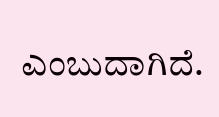ಎಂಬುದಾಗಿದೆ.